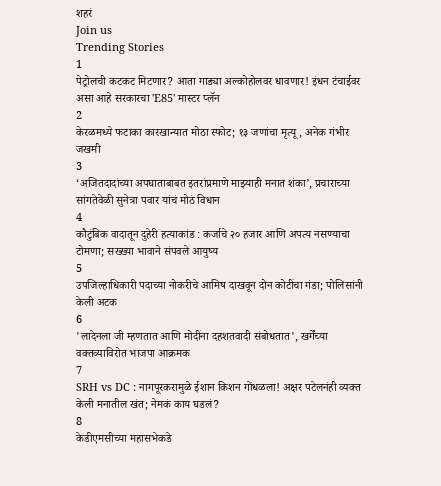शहरं
Join us
Trending Stories
1
पेट्रोलची कटकट मिटणार? आता गाड्या अल्कोहोलवर धावणार! इंधन टंचाईवर असा आहे सरकारचा 'E85' मास्टर प्लॅन
2
केरळमध्ये फटाका कारखान्यात मोठा स्फोट; १३ जणांचा मृत्यू, अनेक गंभीर जखमी
3
‘अजितदादांच्या अपघाताबाबत इतरांप्रमाणे माझ्याही मनात शंका’, प्रचाराच्या सांगतेवेळी सुनेत्रा पवार यांचं मोठं विधान
4
कौटुंबिक वादातून दुहेरी हत्याकांड : कर्जाचे २० हजार आणि अपत्य नसण्याचा टोमणा; सख्ख्या भावाने संपवले आयुष्य
5
उपजिल्हाधिकारी पदाच्या नोकरीचे आमिष दाखवून दोन कोटींचा गंडा; पोलिसांनी केली अटक
6
'लादेनला जी म्हणतात आणि मोदींना दहशतवादी संबोधतात', खर्गेंच्या वक्तव्याविरोत भाजपा आक्रमक
7
SRH vs DC : नागपूरकरामुळे ईशान किशन गोंधळला! अक्षर पटेलनंही व्यक्त केली मनातील खंत; नेमकं काय घडलं?
8
केडीएमसीच्या महासभेकडे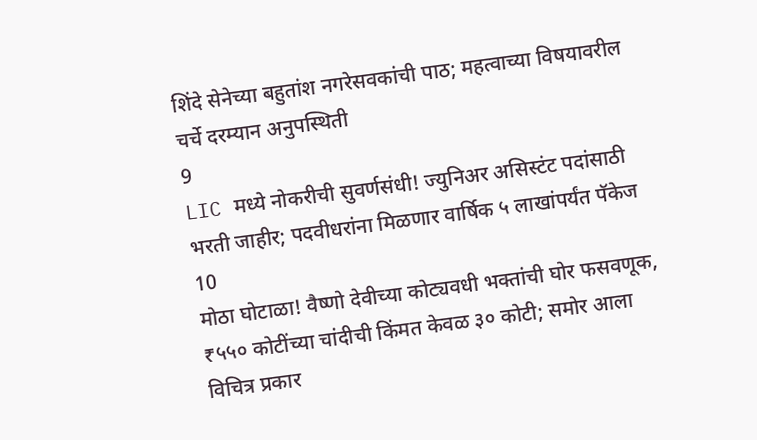शिंदे सेनेच्या बहुतांश नगरेसवकांची पाठ; महत्वाच्या विषयावरील चर्चे दरम्यान अनुपस्थिती
9
LIC मध्ये नोकरीची सुवर्णसंधी! ज्युनिअर असिस्टंट पदांसाठी भरती जाहीर; पदवीधरांना मिळणार वार्षिक ५ लाखांपर्यंत पॅकेज
10
मोठा घोटाळा! वैष्णो देवीच्या कोट्यवधी भक्तांची घोर फसवणूक, ₹५५० कोटींच्या चांदीची किंमत केवळ ३० कोटी; समोर आला विचित्र प्रकार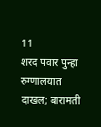11
शरद पवार पुन्हा रुग्णालयात दाखल; बारामती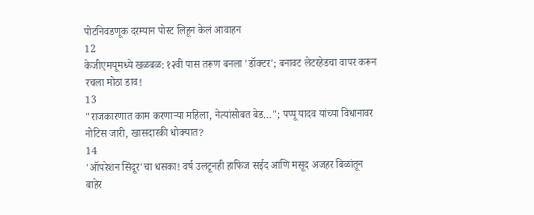पोटनिवडणूक दरम्यान पोस्ट लिहून केलं आवाहन
12
केजीएमयूमध्ये खळबळ: १२वी पास तरूण बनला 'डॉक्टर'; बनावट लेटरहेडचा वापर करून रचला मोठा डाव!
13
"राजकारणात काम करणाऱ्या महिला, नेत्यांसोबत बेड…"; पप्पू यादव यांच्या विधानावर नोटिस जारी, खासदारकी धोक्यात?
14
'ऑपरेशन सिंदूर'चा धसका! वर्ष उलटूनही हाफिज सईद आणि मसूद अजहर बिळांतून बाहेर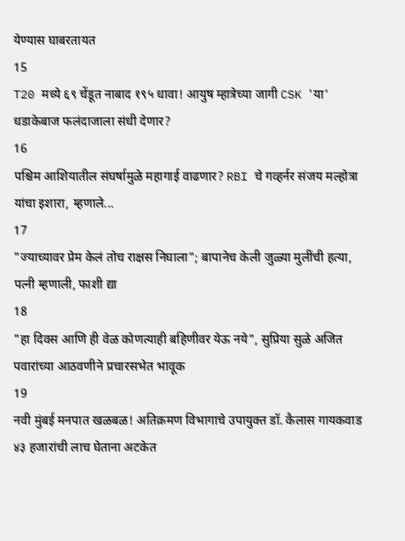येण्यास घाबरतायत
15
T20 मध्ये ६९ चेंडूत नाबाद १९५ धावा! आयुष म्हात्रेच्या जागी CSK 'या' धडाकेबाज फलंदाजाला संधी देणार?
16
पश्चिम आशियातील संघर्षामुळे महागाई वाढणार? RBI चे गव्हर्नर संजय मल्होत्रा यांचा इशारा, म्हणाले...
17
"ज्याच्यावर प्रेम केलं तोच राक्षस निघाला"; बापानेच केली जुळ्या मुलींची हत्या, पत्नी म्हणाली, फाशी द्या
18
"हा दिवस आणि ही वेळ कोणत्याही बहिणीवर येऊ नये", सुप्रिया सुळे अजित पवारांच्या आठवणीने प्रचारसभेत भावूक
19
नवी मुंबई मनपात खळबळ! अतिक्रमण विभागाचे उपायुक्त डॉ. कैलास गायकवाड ४३ हजारांची लाच घेताना अटकेत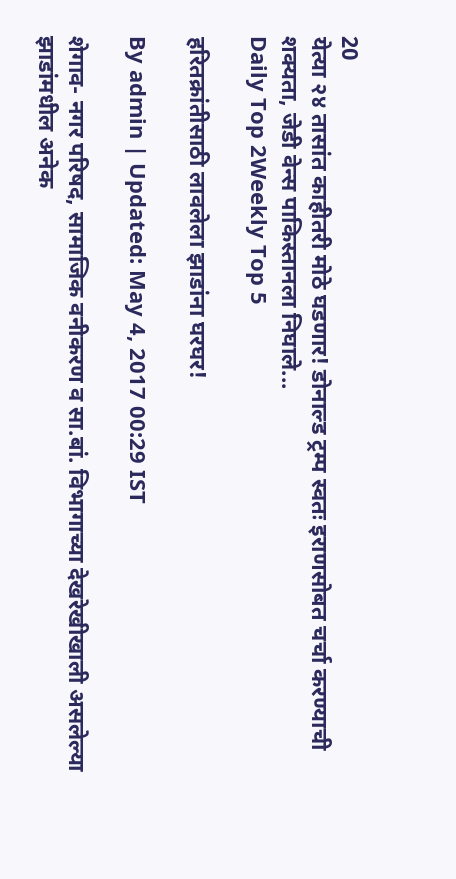20
येत्या २४ तासांत काहीतरी मोठे घडणार! डोनाल्ड ट्रम्प स्वतः इराणसोबत चर्चा करण्याची शक्यता, जेडी वेन्स पाकिस्तानला निघाले...
Daily Top 2Weekly Top 5

हरितक्रांतीसाठी लावलेला झाडांना घरघर!

By admin | Updated: May 4, 2017 00:29 IST

शेगाव- नगर परिषद, सामाजिक वनीकरण व सा.बां. विभागाच्या देखरेखीखाली असलेल्या झाडांमधील अनेक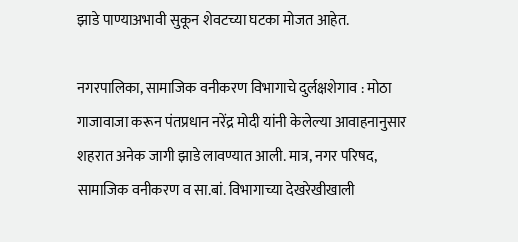झाडे पाण्याअभावी सुकून शेवटच्या घटका मोजत आहेत.

नगरपालिका, सामाजिक वनीकरण विभागाचे दुर्लक्षशेगाव : मोठा गाजावाजा करून पंतप्रधान नरेंद्र मोदी यांनी केलेल्या आवाहनानुसार शहरात अनेक जागी झाडे लावण्यात आली. मात्र, नगर परिषद, सामाजिक वनीकरण व सा.बां. विभागाच्या देखरेखीखाली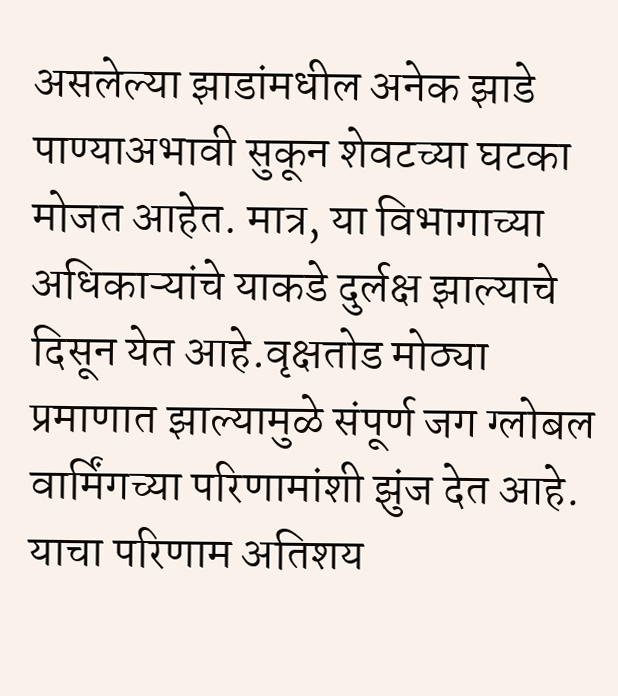असलेल्या झाडांमधील अनेक झाडे पाण्याअभावी सुकून शेवटच्या घटका मोजत आहेत. मात्र, या विभागाच्या अधिकाऱ्यांचे याकडे दुर्लक्ष झाल्याचे दिसून येत आहे.वृक्षतोड मोठ्या प्रमाणात झाल्यामुळे संपूर्ण जग ग्लोबल वार्मिंगच्या परिणामांशी झुंज देत आहे. याचा परिणाम अतिशय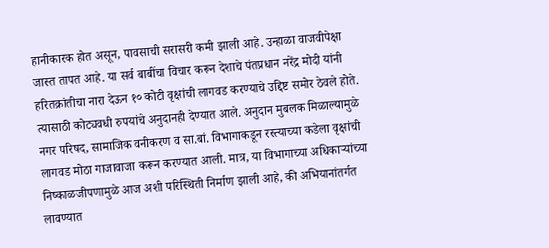हानीकारक होत असून, पावसाची सरासरी कमी झाली आहे. उन्हाळा वाजवीपेक्षा जास्त तापत आहे. या सर्व बाबींचा विचार करून देशाचे पंतप्रधान नरेंद्र मोदी यांनी हरितक्रांतीचा नारा देऊन १० कोटी वृक्षांची लागवड करण्याचे उद्दिष्ट समोर ठेवले होते. त्यासाठी कोट्यवधी रुपयांचे अनुदानही देण्यात आले. अनुदान मुबलक मिळाल्यामुळे नगर परिषद, सामाजिक वनीकरण व सा.बां. विभागाकडून रस्त्याच्या कडेला वृक्षांची लागवड मोठा गाजावाजा करून करण्यात आली. मात्र, या विभागाच्या अधिकाऱ्यांच्या निष्काळजीपणामुळे आज अशी परिस्थिती निर्माण झाली आहे, की अभियानांतर्गत लावण्यात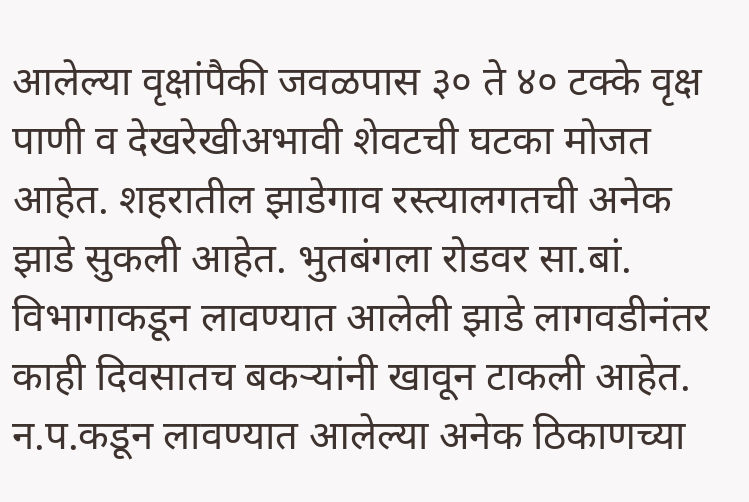आलेल्या वृक्षांपैकी जवळपास ३० ते ४० टक्के वृक्ष पाणी व देखरेखीअभावी शेवटची घटका मोजत आहेत. शहरातील झाडेगाव रस्त्यालगतची अनेक झाडे सुकली आहेत. भुतबंगला रोडवर सा.बां. विभागाकडून लावण्यात आलेली झाडे लागवडीनंतर काही दिवसातच बकऱ्यांनी खावून टाकली आहेत. न.प.कडून लावण्यात आलेल्या अनेक ठिकाणच्या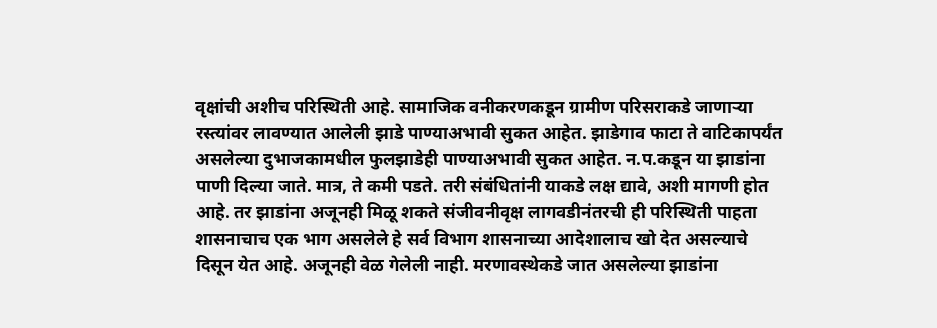वृक्षांची अशीच परिस्थिती आहे. सामाजिक वनीकरणकडून ग्रामीण परिसराकडे जाणाऱ्या रस्त्यांवर लावण्यात आलेली झाडे पाण्याअभावी सुकत आहेत. झाडेगाव फाटा ते वाटिकापर्यंत असलेल्या दुभाजकामधील फुलझाडेही पाण्याअभावी सुकत आहेत. न.प.कडून या झाडांना पाणी दिल्या जाते. मात्र, ते कमी पडते. तरी संबंधितांनी याकडे लक्ष द्यावे, अशी मागणी होत आहे. तर झाडांना अजूनही मिळू शकते संजीवनीवृक्ष लागवडीनंतरची ही परिस्थिती पाहता शासनाचाच एक भाग असलेले हे सर्व विभाग शासनाच्या आदेशालाच खो देत असल्याचे दिसून येत आहे. अजूनही वेळ गेलेली नाही. मरणावस्थेकडे जात असलेल्या झाडांना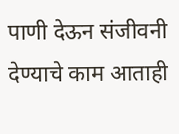पाणी देऊन संजीवनी देण्याचे काम आताही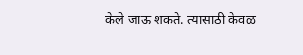केले जाऊ शकते. त्यासाठी केवळ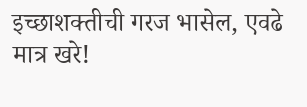इच्छाशक्तीची गरज भासेल, एवढे मात्र खरे!